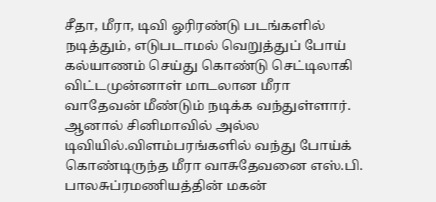சீதா, மீரா, டிவி ஓரிரண்டு படங்களில் நடித்தும், எடுபடாமல் வெறுத்துப் போய் கல்யாணம் செய்து கொண்டு செட்டிலாகி விட்டமுன்னாள் மாடலான மீரா வாதேவன் மீண்டும் நடிக்க வந்துள்ளார். ஆனால் சினிமாவில் அல்ல டிவியில்.விளம்பரங்களில் வந்து போய்க் கொண்டிருந்த மீரா வாசுதேவனை எஸ்.பி. பாலசுப்ரமணியத்தின் மகன்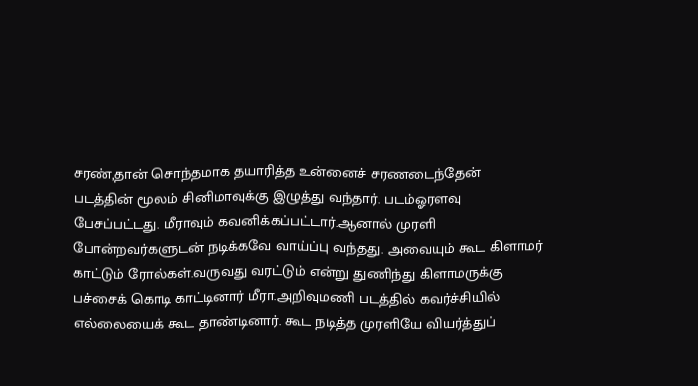சரண்,தான் சொந்தமாக தயாரித்த உன்னைச் சரணடைந்தேன் படத்தின் மூலம் சினிமாவுக்கு இழுத்து வந்தார். படம்ஓரளவு பேசப்பட்டது. மீராவும் கவனிக்கப்பட்டார்.ஆனால் முரளி போன்றவர்களுடன் நடிக்கவே வாய்ப்பு வந்தது. அவையும் கூட கிளாமர் காட்டும் ரோல்கள்.வருவது வரட்டும் என்று துணிந்து கிளாமருக்கு பச்சைக் கொடி காட்டினார் மீரா.அறிவுமணி படத்தில் கவர்ச்சியில் எல்லையைக் கூட தாண்டினார். கூட நடித்த முரளியே வியர்த்துப்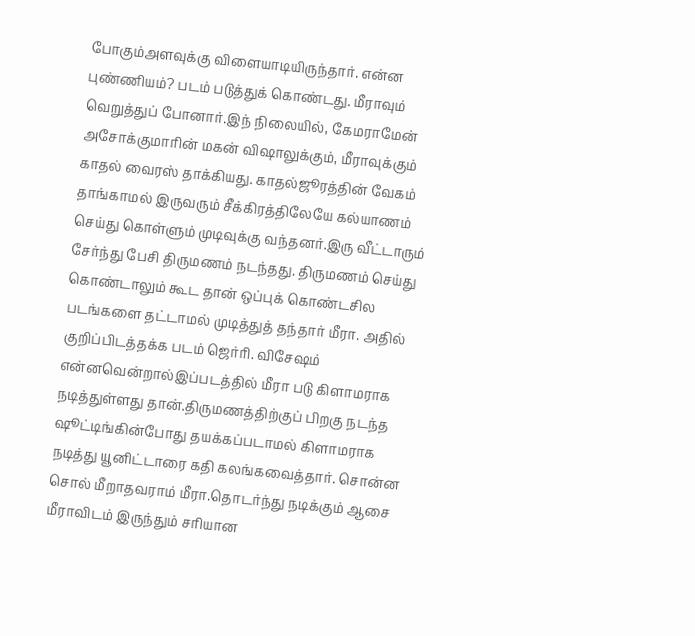போகும்அளவுக்கு விளையாடியிருந்தார். என்ன புண்ணியம்? படம் படுத்துக் கொண்டது. மீராவும் வெறுத்துப் போனார்.இந் நிலையில், கேமராமேன் அசோக்குமாரின் மகன் விஷாலுக்கும், மீராவுக்கும் காதல் வைரஸ் தாக்கியது. காதல்ஜூரத்தின் வேகம் தாங்காமல் இருவரும் சீக்கிரத்திலேயே கல்யாணம் செய்து கொள்ளும் முடிவுக்கு வந்தனர்.இரு வீட்டாரும் சேர்ந்து பேசி திருமணம் நடந்தது. திருமணம் செய்து கொண்டாலும் கூட தான் ஒப்புக் கொண்டசில படங்களை தட்டாமல் முடித்துத் தந்தார் மீரா. அதில் குறிப்பிடத்தக்க படம் ஜெர்ரி. விசேஷம் என்னவென்றால்இப்படத்தில் மீரா படு கிளாமராக நடித்துள்ளது தான்.திருமணத்திற்குப் பிறகு நடந்த ஷூட்டிங்கின்போது தயக்கப்படாமல் கிளாமராக நடித்து யூனிட்டாரை கதி கலங்கவைத்தார். சொன்ன சொல் மீறாதவராம் மீரா.தொடர்ந்து நடிக்கும் ஆசை மீராவிடம் இருந்தும் சரியான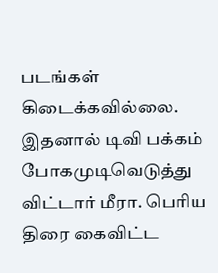படங்கள் கிடைக்கவில்லை. இதனால் டிவி பக்கம் போகமுடிவெடுத்து விட்டார் மீரா. பெரிய திரை கைவிட்ட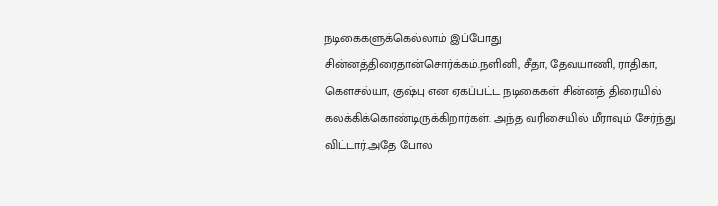நடிகைகளுக்கெல்லாம் இப்போது சின்னத்திரைதான்சொர்க்கம்.நளினி, சீதா, தேவயாணி, ராதிகா, கெளசல்யா, குஷ்பு என ஏகப்பட்ட நடிகைகள் சின்னத் திரையில் கலக்கிக்கொண்டிருக்கிறார்கள். அந்த வரிசையில் மீராவும் சேர்ந்து விட்டார்.அதே போல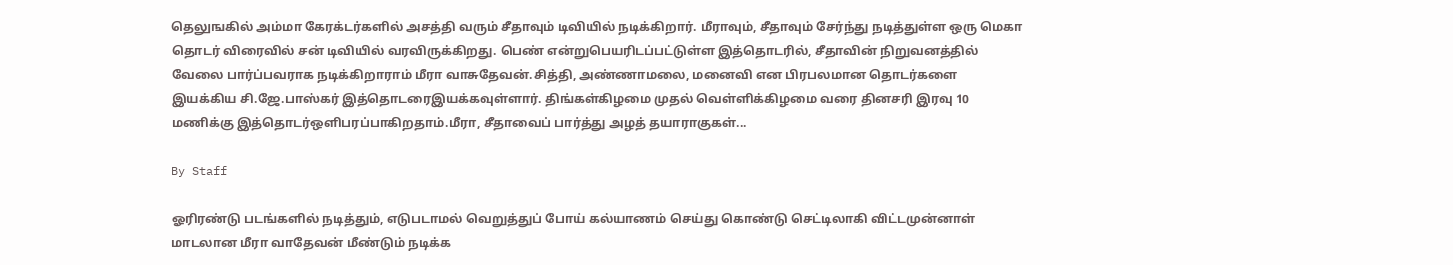தெலுஙகில் அம்மா கேரக்டர்களில் அசத்தி வரும் சீதாவும் டிவியில் நடிக்கிறார். மீராவும், சீதாவும் சேர்ந்து நடித்துள்ள ஒரு மெகா தொடர் விரைவில் சன் டிவியில் வரவிருக்கிறது. பெண் என்றுபெயரிடப்பட்டுள்ள இத்தொடரில், சீதாவின் நிறுவனத்தில் வேலை பார்ப்பவராக நடிக்கிறாராம் மீரா வாசுதேவன்.சித்தி, அண்ணாமலை, மனைவி என பிரபலமான தொடர்களை இயக்கிய சி.ஜே.பாஸ்கர் இத்தொடரைஇயக்கவுள்ளார். திங்கள்கிழமை முதல் வெள்ளிக்கிழமை வரை தினசரி இரவு 10 மணிக்கு இத்தொடர்ஒளிபரப்பாகிறதாம்.மீரா, சீதாவைப் பார்த்து அழத் தயாராகுகள்...

By Staff

ஓரிரண்டு படங்களில் நடித்தும், எடுபடாமல் வெறுத்துப் போய் கல்யாணம் செய்து கொண்டு செட்டிலாகி விட்டமுன்னாள் மாடலான மீரா வாதேவன் மீண்டும் நடிக்க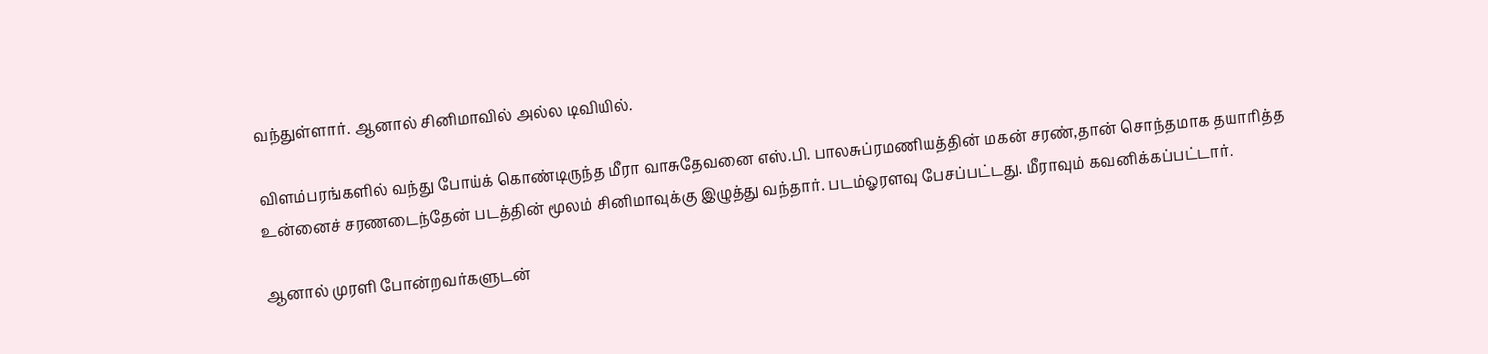வந்துள்ளார். ஆனால் சினிமாவில் அல்ல டிவியில்.

விளம்பரங்களில் வந்து போய்க் கொண்டிருந்த மீரா வாசுதேவனை எஸ்.பி. பாலசுப்ரமணியத்தின் மகன் சரண்,தான் சொந்தமாக தயாரித்த உன்னைச் சரணடைந்தேன் படத்தின் மூலம் சினிமாவுக்கு இழுத்து வந்தார். படம்ஓரளவு பேசப்பட்டது. மீராவும் கவனிக்கப்பட்டார்.

ஆனால் முரளி போன்றவர்களுடன்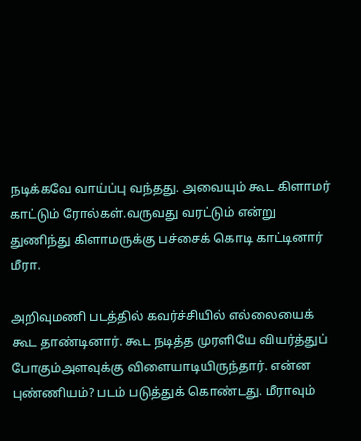நடிக்கவே வாய்ப்பு வந்தது. அவையும் கூட கிளாமர் காட்டும் ரோல்கள்.வருவது வரட்டும் என்று துணிந்து கிளாமருக்கு பச்சைக் கொடி காட்டினார் மீரா.

அறிவுமணி படத்தில் கவர்ச்சியில் எல்லையைக் கூட தாண்டினார். கூட நடித்த முரளியே வியர்த்துப் போகும்அளவுக்கு விளையாடியிருந்தார். என்ன புண்ணியம்? படம் படுத்துக் கொண்டது. மீராவும்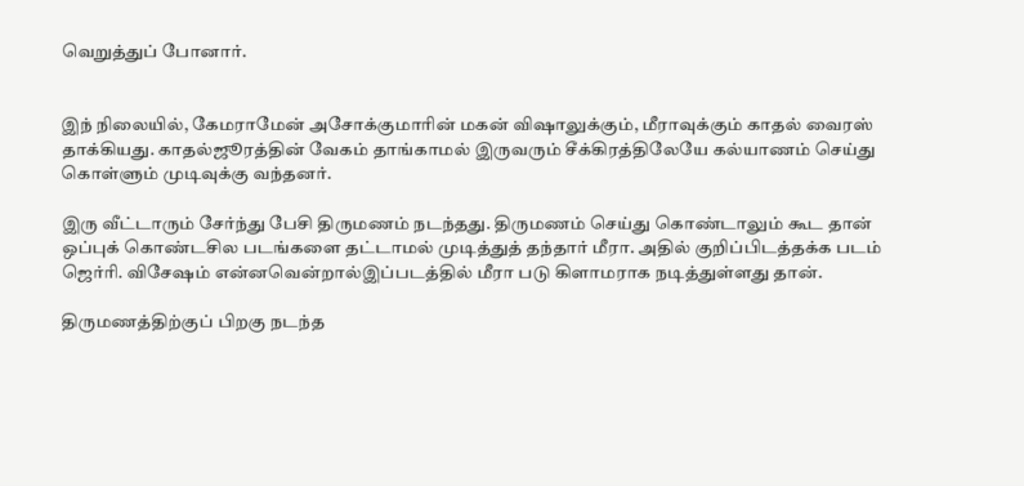வெறுத்துப் போனார்.


இந் நிலையில், கேமராமேன் அசோக்குமாரின் மகன் விஷாலுக்கும், மீராவுக்கும் காதல் வைரஸ் தாக்கியது. காதல்ஜூரத்தின் வேகம் தாங்காமல் இருவரும் சீக்கிரத்திலேயே கல்யாணம் செய்து கொள்ளும் முடிவுக்கு வந்தனர்.

இரு வீட்டாரும் சேர்ந்து பேசி திருமணம் நடந்தது. திருமணம் செய்து கொண்டாலும் கூட தான் ஒப்புக் கொண்டசில படங்களை தட்டாமல் முடித்துத் தந்தார் மீரா. அதில் குறிப்பிடத்தக்க படம் ஜெர்ரி. விசேஷம் என்னவென்றால்இப்படத்தில் மீரா படு கிளாமராக நடித்துள்ளது தான்.

திருமணத்திற்குப் பிறகு நடந்த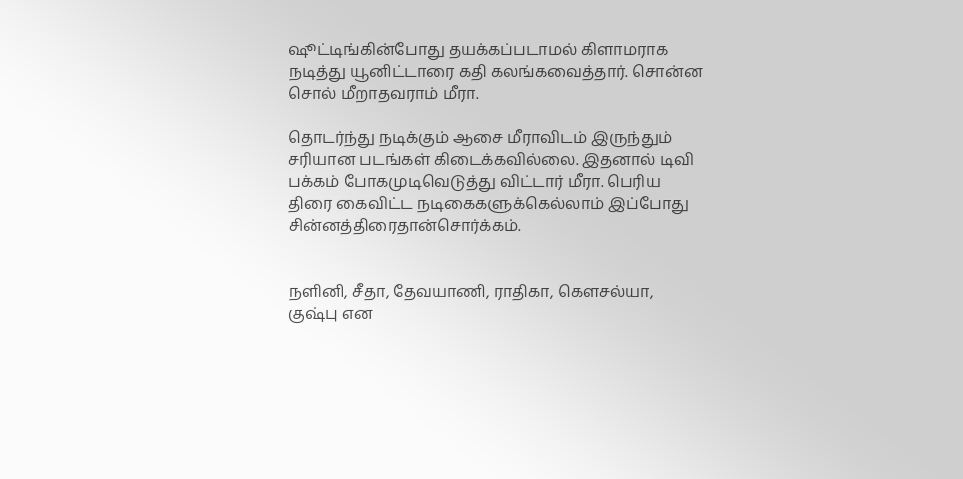ஷூட்டிங்கின்போது தயக்கப்படாமல் கிளாமராக நடித்து யூனிட்டாரை கதி கலங்கவைத்தார். சொன்ன சொல் மீறாதவராம் மீரா.

தொடர்ந்து நடிக்கும் ஆசை மீராவிடம் இருந்தும் சரியான படங்கள் கிடைக்கவில்லை. இதனால் டிவி பக்கம் போகமுடிவெடுத்து விட்டார் மீரா. பெரிய திரை கைவிட்ட நடிகைகளுக்கெல்லாம் இப்போது சின்னத்திரைதான்சொர்க்கம்.


நளினி, சீதா, தேவயாணி, ராதிகா, கெளசல்யா, குஷ்பு என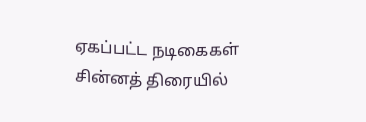ஏகப்பட்ட நடிகைகள் சின்னத் திரையில்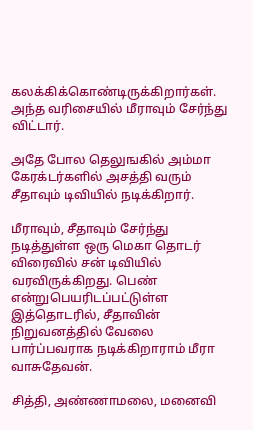கலக்கிக்கொண்டிருக்கிறார்கள். அந்த வரிசையில் மீராவும் சேர்ந்து விட்டார்.

அதே போல தெலுஙகில் அம்மா கேரக்டர்களில் அசத்தி வரும் சீதாவும் டிவியில் நடிக்கிறார்.

மீராவும், சீதாவும் சேர்ந்து நடித்துள்ள ஒரு மெகா தொடர் விரைவில் சன் டிவியில் வரவிருக்கிறது. பெண் என்றுபெயரிடப்பட்டுள்ள இத்தொடரில், சீதாவின் நிறுவனத்தில் வேலை பார்ப்பவராக நடிக்கிறாராம் மீரா வாசுதேவன்.

சித்தி, அண்ணாமலை, மனைவி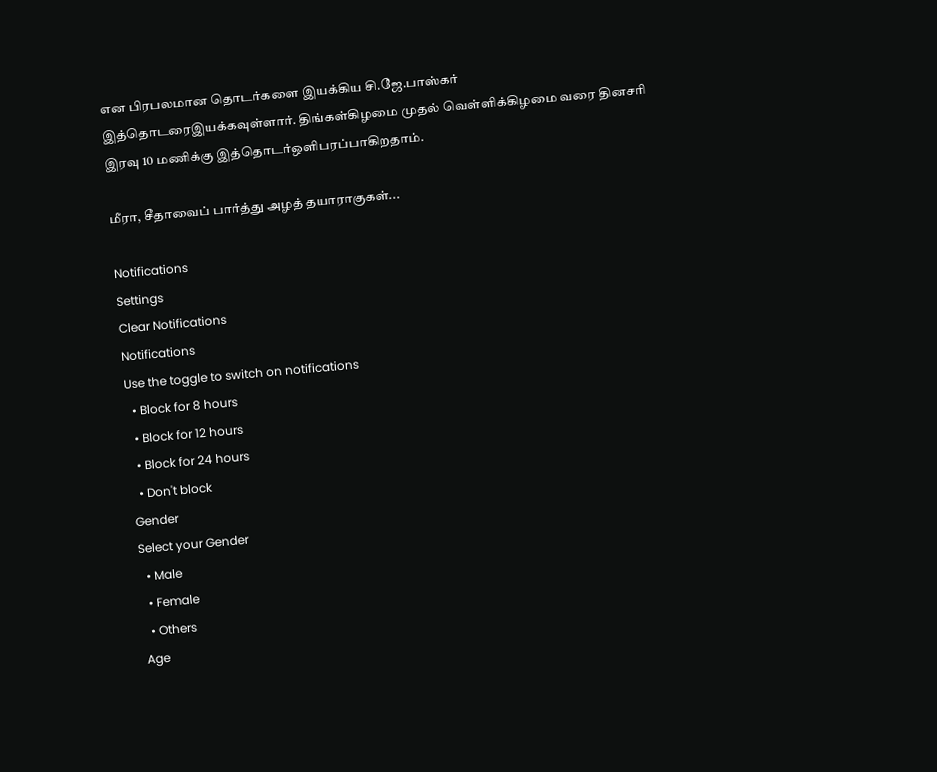என பிரபலமான தொடர்களை இயக்கிய சி.ஜே.பாஸ்கர் இத்தொடரைஇயக்கவுள்ளார். திங்கள்கிழமை முதல் வெள்ளிக்கிழமை வரை தினசரி இரவு 10 மணிக்கு இத்தொடர்ஒளிபரப்பாகிறதாம்.

மீரா, சீதாவைப் பார்த்து அழத் தயாராகுகள்...

Notifications
Settings
Clear Notifications
Notifications
Use the toggle to switch on notifications
  • Block for 8 hours
  • Block for 12 hours
  • Block for 24 hours
  • Don't block
Gender
Select your Gender
  • Male
  • Female
  • Others
Age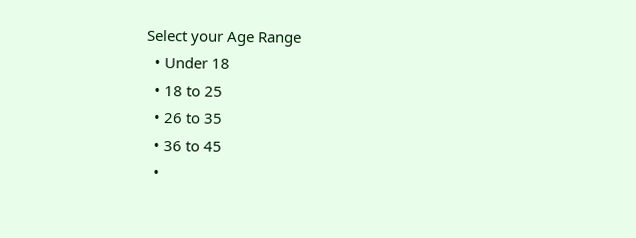Select your Age Range
  • Under 18
  • 18 to 25
  • 26 to 35
  • 36 to 45
  •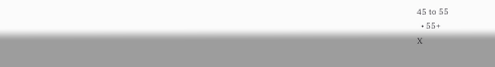45 to 55
  • 55+
X